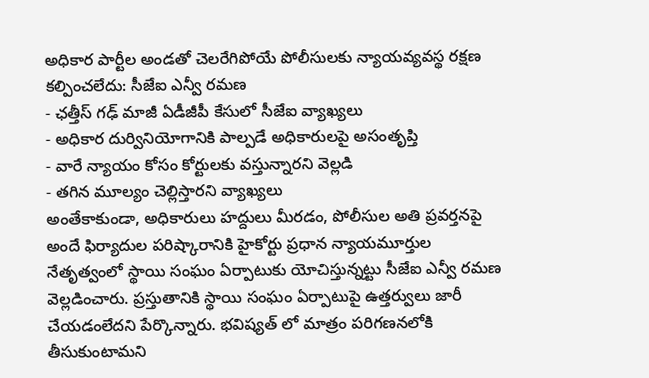అధికార పార్టీల అండతో చెలరేగిపోయే పోలీసులకు న్యాయవ్యవస్థ రక్షణ కల్పించలేదు: సీజేఐ ఎన్వీ రమణ
- ఛత్తీస్ గఢ్ మాజీ ఏడీజీపీ కేసులో సీజేఐ వ్యాఖ్యలు
- అధికార దుర్వినియోగానికి పాల్పడే అధికారులపై అసంతృప్తి
- వారే న్యాయం కోసం కోర్టులకు వస్తున్నారని వెల్లడి
- తగిన మూల్యం చెల్లిస్తారని వ్యాఖ్యలు
అంతేకాకుండా, అధికారులు హద్దులు మీరడం, పోలీసుల అతి ప్రవర్తనపై అందే ఫిర్యాదుల పరిష్కారానికి హైకోర్టు ప్రధాన న్యాయమూర్తుల నేతృత్వంలో స్థాయి సంఘం ఏర్పాటుకు యోచిస్తున్నట్టు సీజేఐ ఎన్వీ రమణ వెల్లడించారు. ప్రస్తుతానికి స్థాయి సంఘం ఏర్పాటుపై ఉత్తర్వులు జారీ చేయడంలేదని పేర్కొన్నారు. భవిష్యత్ లో మాత్రం పరిగణనలోకి తీసుకుంటామని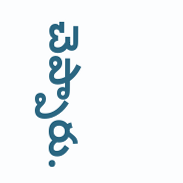చెప్పారు.